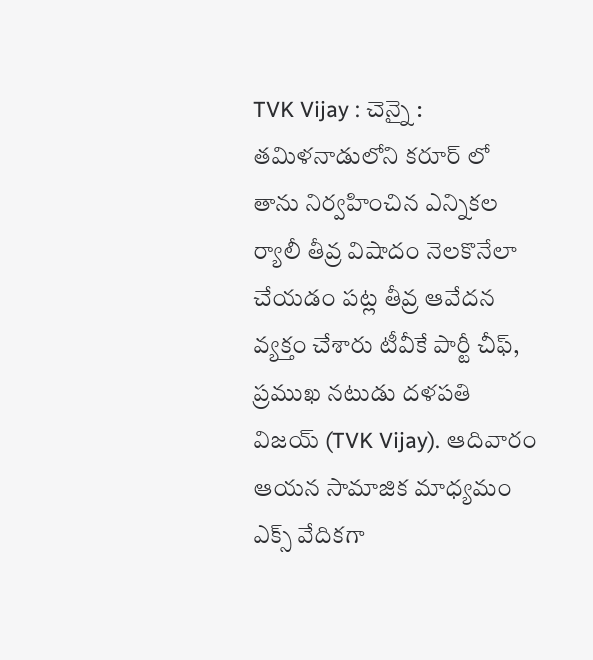TVK Vijay : చెన్నై : తమిళనాడులోని కరూర్ లో తాను నిర్వహించిన ఎన్నికల ర్యాలీ తీవ్ర విషాదం నెలకొనేలా చేయడం పట్ల తీవ్ర ఆవేదన వ్యక్తం చేశారు టీవీకే పార్టీ చీఫ్, ప్రముఖ నటుడు దళపతి విజయ్ (TVK Vijay). ఆదివారం ఆయన సామాజిక మాధ్యమం ఎక్స్ వేదికగా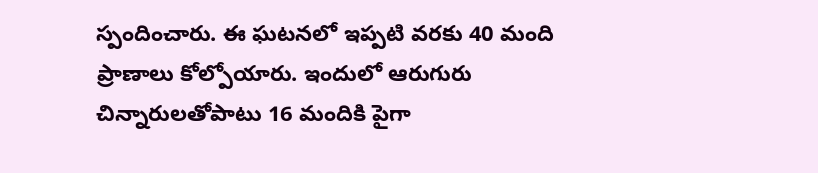స్పందించారు. ఈ ఘటనలో ఇప్పటి వరకు 40 మంది ప్రాణాలు కోల్పోయారు. ఇందులో ఆరుగురు చిన్నారులతోపాటు 16 మందికి పైగా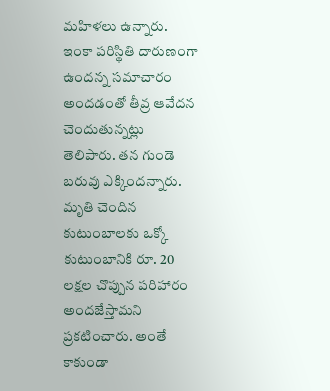మహిళలు ఉన్నారు. ఇంకా పరిస్థితి దారుణంగా ఉందన్న సమాచారం అందడంతో తీవ్ర ఆవేదన చెందుతున్నట్లు తెలిపారు. తన గుండె బరువు ఎక్కిందన్నారు. మృతి చెందిన కుటుంబాలకు ఒక్కో కుటుంబానికి రూ. 20 లక్షల చొప్పున పరిహారం అందజేస్తామని ప్రకటించారు. అంతే కాకుండా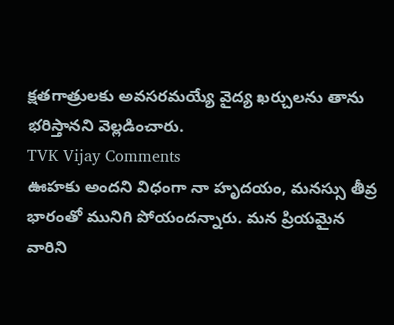క్షతగాత్రులకు అవసరమయ్యే వైద్య ఖర్చులను తాను భరిస్తానని వెల్లడించారు.
TVK Vijay Comments
ఊహకు అందని విధంగా నా హృదయం, మనస్సు తీవ్ర భారంతో మునిగి పోయందన్నారు. మన ప్రియమైన వారిని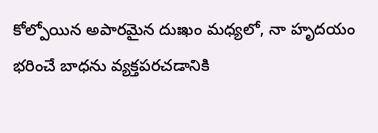కోల్పోయిన అపారమైన దుఃఖం మధ్యలో, నా హృదయం భరించే బాధను వ్యక్తపరచడానికి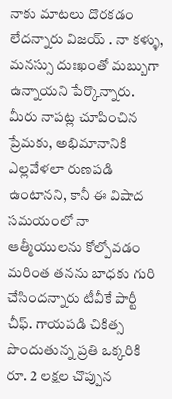నాకు మాటలు దొరకడం లేదన్నారు విజయ్ . నా కళ్ళు, మనస్సు దుఃఖంతో మబ్బుగా ఉన్నాయని పేర్కొన్నారు. మీరు నాపట్ల చూపించిన ప్రేమకు, అభిమానానికి ఎల్లవేళలా రుణపడి ఉంటానని, కానీ ఈ విషాద సమయంలో నా ఆత్మీయులను కోల్పోవడం మరింత తనను బాధకు గురి చేసిందన్నారు టీవీకే పార్టీ చీఫ్. గాయపడి చికిత్స పొందుతున్న ప్రతి ఒక్కరికి రూ. 2 లక్షల చొప్పున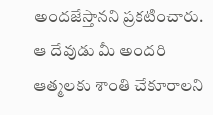అందజేస్తానని ప్రకటించారు. ఆ దేవుడు మీ అందరి ఆత్మలకు శాంతి చేకూరాలని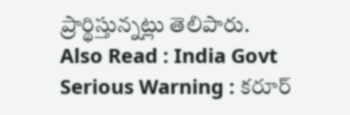ప్రార్థిస్తున్నట్లు తెలిపారు.
Also Read : India Govt Serious Warning : కరూర్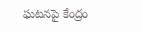ఘటనపై కేంద్రం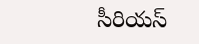సీరియస్